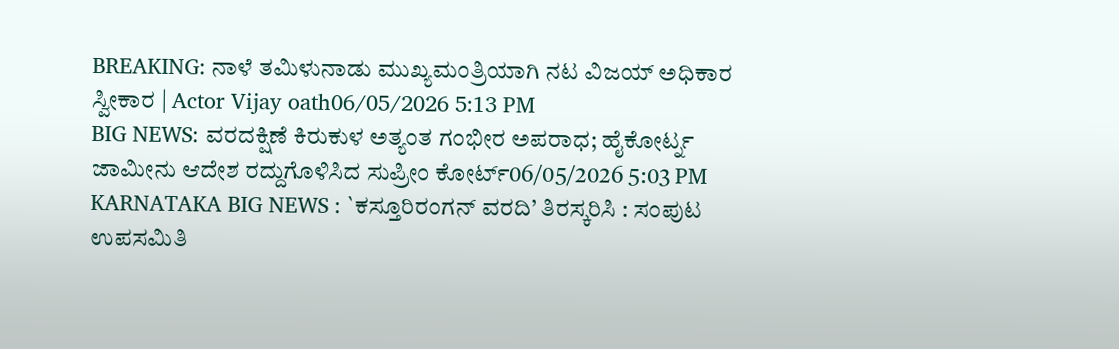BREAKING: ನಾಳೆ ತಮಿಳುನಾಡು ಮುಖ್ಯಮಂತ್ರಿಯಾಗಿ ನಟ ವಿಜಯ್ ಅಧಿಕಾರ ಸ್ವೀಕಾರ | Actor Vijay oath06/05/2026 5:13 PM
BIG NEWS: ವರದಕ್ಷಿಣೆ ಕಿರುಕುಳ ಅತ್ಯಂತ ಗಂಭೀರ ಅಪರಾಧ; ಹೈಕೋರ್ಟ್ನ ಜಾಮೀನು ಆದೇಶ ರದ್ದುಗೊಳಿಸಿದ ಸುಪ್ರೀಂ ಕೋರ್ಟ್06/05/2026 5:03 PM
KARNATAKA BIG NEWS : `ಕಸ್ತೂರಿರಂಗನ್ ವರದಿ’ ತಿರಸ್ಕರಿಸಿ : ಸಂಪುಟ ಉಪಸಮಿತಿ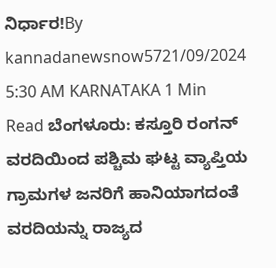ನಿರ್ಧಾರ!By kannadanewsnow5721/09/2024 5:30 AM KARNATAKA 1 Min Read ಬೆಂಗಳೂರು: ಕಸ್ತೂರಿ ರಂಗನ್ ವರದಿಯಿಂದ ಪಶ್ಚಿಮ ಘಟ್ಟ ವ್ಯಾಪ್ತಿಯ ಗ್ರಾಮಗಳ ಜನರಿಗೆ ಹಾನಿಯಾಗದಂತೆ ವರದಿಯನ್ನು ರಾಜ್ಯದ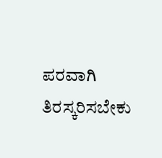ಪರವಾಗಿ ತಿರಸ್ಕರಿಸಬೇಕು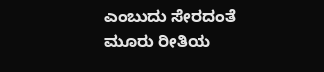ಎಂಬುದು ಸೇರದಂತೆ ಮೂರು ರೀತಿಯ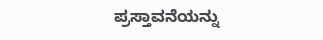ಪ್ರಸ್ತಾವನೆಯನ್ನು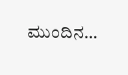ಮುಂದಿನ…